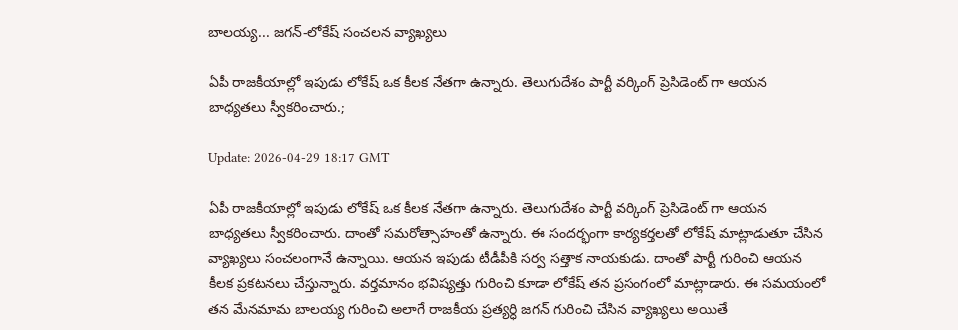బాలయ్య... జగన్-లోకేష్ సంచలన వ్యాఖ్యలు

ఏపీ రాజకీయాల్లో ఇపుడు లోకేష్ ఒక కీలక నేతగా ఉన్నారు. తెలుగుదేశం పార్టీ వర్కింగ్ ప్రెసిడెంట్ గా ఆయన బాధ్యతలు స్వీకరించారు.;

Update: 2026-04-29 18:17 GMT

ఏపీ రాజకీయాల్లో ఇపుడు లోకేష్ ఒక కీలక నేతగా ఉన్నారు. తెలుగుదేశం పార్టీ వర్కింగ్ ప్రెసిడెంట్ గా ఆయన బాధ్యతలు స్వీకరించారు. దాంతో సమరోత్సాహంతో ఉన్నారు. ఈ సందర్భంగా కార్యకర్తలతో లోకేష్ మాట్లాడుతూ చేసిన వ్యాఖ్యలు సంచలంగానే ఉన్నాయి. ఆయన ఇపుడు టీడీపీకి సర్వ సత్తాక నాయకుడు. దాంతో పార్టీ గురించి ఆయన కీలక ప్రకటనలు చేస్తున్నారు. వర్తమానం భవిష్యత్తు గురించి కూడా లోకేష్ తన ప్రసంగంలో మాట్లాడారు. ఈ సమయంలో తన మేనమామ బాలయ్య గురించి అలాగే రాజకీయ ప్రత్యర్ధి జగన్ గురించి చేసిన వ్యాఖ్యలు అయితే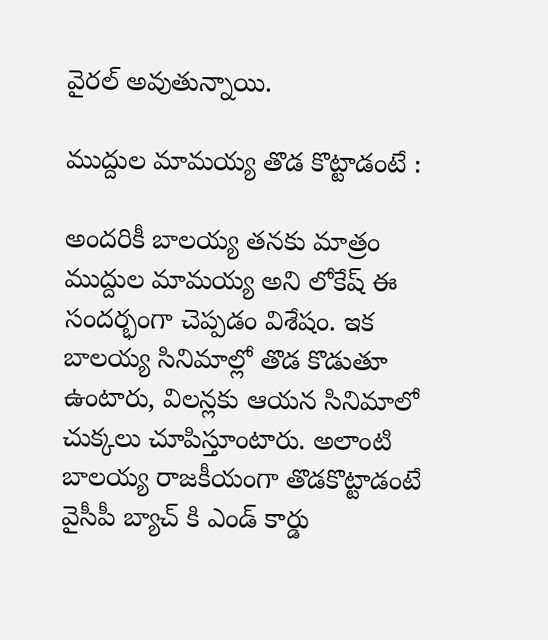వైరల్ అవుతున్నాయి.

ముద్దుల మామయ్య తొడ కొట్టాడంటే :

అందరికీ బాలయ్య తనకు మాత్రం ముద్దుల మామయ్య అని లోకేష్ ఈ సందర్భంగా చెప్పడం విశేషం. ఇక బాలయ్య సినిమాల్లో తొడ కొడుతూ ఉంటారు, విలన్లకు ఆయన సినిమాలో చుక్కలు చూపిస్తూంటారు. అలాంటి బాలయ్య రాజకీయంగా తొడకొట్టాడంటే వైసీపీ బ్యాచ్ కి ఎండ్ కార్డు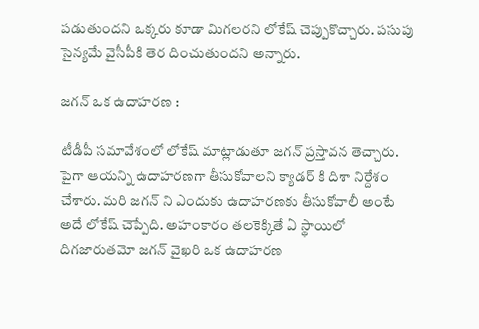పడుతుందని ఒక్కరు కూడా మిగలరని లోకేష్ చెప్పుకొచ్చారు. పసుపు సైన్యమే వైసీపీకి తెర దించుతుందని అన్నారు.

జగన్ ఒక ఉదాహరణ :

టీడీపీ సమావేశంలో లోకేష్ మాట్లాడుతూ జగన్ ప్రస్తావన తెచ్చారు. పైగా ఆయన్ని ఉదాహరణగా తీసుకోవాలని క్యాడర్ కి దిశా నిర్దేశం చేశారు. మరి జగన్ ని ఎందుకు ఉదాహరణకు తీసుకోవాలీ అంటే అదే లోకేష్ చెప్పేది. అహంకారం తలకెక్కితే ఏ స్థాయిలో దిగజారుతమో జగన్ వైఖరి ఒక ఉదాహరణ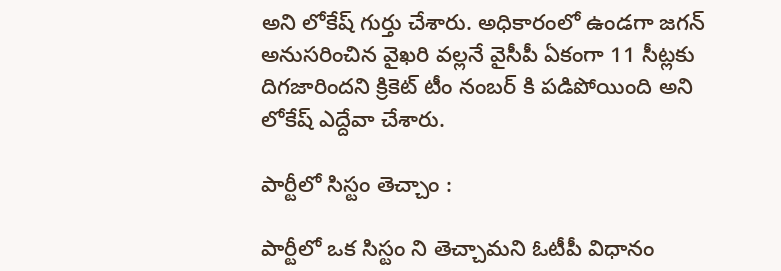అని లోకేష్ గుర్తు చేశారు. అధికారంలో ఉండగా జగన్ అనుసరించిన వైఖరి వల్లనే వైసీపీ ఏకంగా 11 సీట్లకు దిగజారిందని క్రికెట్ టీం నంబర్ కి పడిపోయింది అని లోకేష్ ఎద్దేవా చేశారు.

పార్టీలో సిస్టం తెచ్చాం :

పార్టీలో ఒక సిస్టం ని తెచ్చామని ఓటీపీ విధానం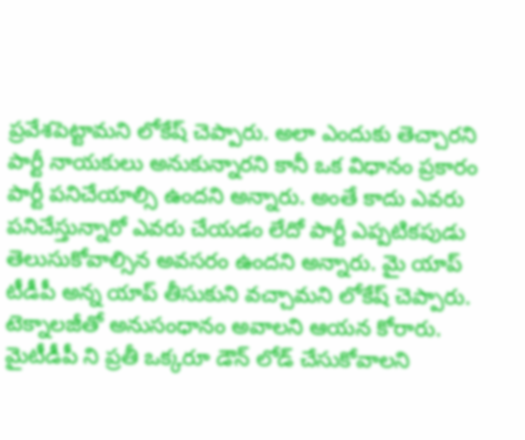ప్రవేశపెట్టామని లోకేష్ చెప్పారు. అలా ఎందుకు తెచ్చారని పార్టీ నాయకులు అనుకున్నారని కానీ ఒక విధానం ప్రకారం పార్టీ పనిచేయాల్సి ఉందని అన్నారు. అంతే కాదు ఎవరు పనిచేస్తున్నారో ఎవరు చేయడం లేదో పార్టీ ఎప్పటికపుడు తెలుసుకోవాల్సిన అవసరం ఉందని అన్నారు. మై యాప్ టీడీపీ అన్న యాప్ తీసుకుని వచ్చామని లోకేష్ చెప్పారు. టెక్నాలజీతో అనుసంధానం అవాలని ఆయన కోరారు. మైటీడీపీ ని ప్రతీ ఒక్కరూ డౌన్ లోడ్ చేసుకోవాలని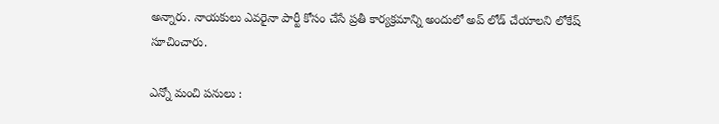అన్నారు. నాయకులు ఎవరైనా పార్టీ కోసం చేసే ప్రతీ కార్యక్రమాన్ని అందులో అప్ లోడ్ చేయాలని లోకేష్ సూచించారు.

ఎన్నో మంచి పనులు :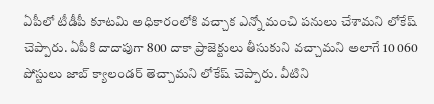ఏపీలో టీడీపీ కూటమి అధికారంలోకి వచ్చాక ఎన్నో మంచి పనులు చేశామని లోకేష్ చెప్పారు. ఏపీకి దాదాపుగా 800 దాకా ప్రాజెక్టులు తీసుకుని వచ్చామని అలాగే 10 060 పోస్టులు జాబ్ క్యాలండర్ తెచ్చామని లోకేష్ చెప్పారు. వీటిని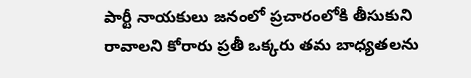పార్టీ నాయకులు జనంలో ప్రచారంలోకి తీసుకుని రావాలని కోరారు ప్రతీ ఒక్కరు తమ బాధ్యతలను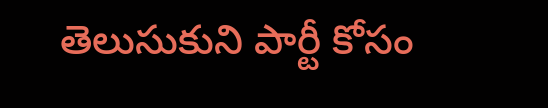తెలుసుకుని పార్టీ కోసం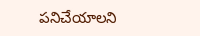పనిచేయాలని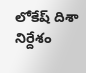లోకేష్ దిశా నిర్దేశం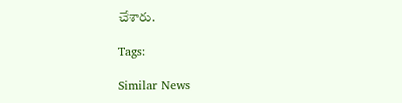చేశారు.

Tags:

Similar News